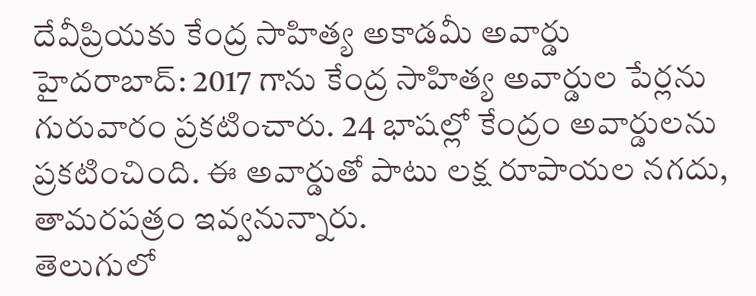దేవీప్రియకు కేంద్ర సాహిత్య అకాడమీ అవార్డు
హైదరాబాద్: 2017 గాను కేంద్ర సాహిత్య అవార్డుల పేర్లను గురువారం ప్రకటించారు. 24 భాషల్లో కేంద్రం అవార్డులను ప్రకటించింది. ఈ అవార్డుతో పాటు లక్ష రూపాయల నగదు, తామరపత్రం ఇవ్వనున్నారు.
తెలుగులో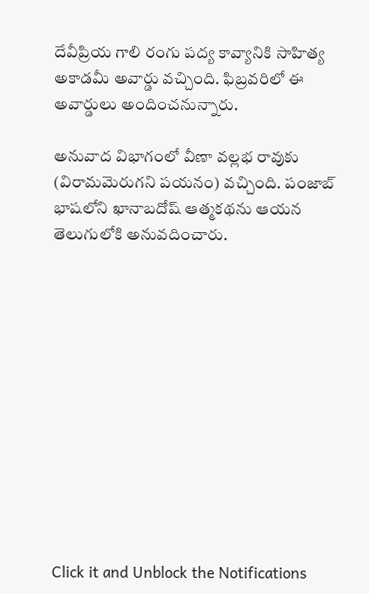దేవీప్రియ గాలి రంగు పద్య కావ్యానికి సాహిత్య అకాడమీ అవార్డు వచ్చింది. ఫిబ్రవరిలో ఈ అవార్డులు అందించనున్నారు.

అనువాద విభాగంలో వీణా వల్లభ రావుకు (విరామమెరుగని పయనం) వచ్చింది. పంజాబ్ భాషలోని ఖానాబదోష్ ఆత్మకథను ఆయన తెలుగులోకి అనువదించారు.












Click it and Unblock the Notifications